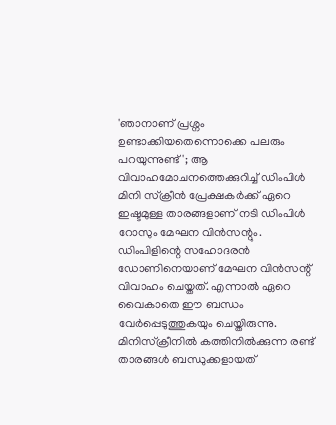'ഞാനാണ് പ്രശ്നം ഉണ്ടാക്കിയതെന്നൊക്കെ പലരും പറയുന്നുണ്ട്'; ആ വിവാഹമോചനത്തെക്കുറിച്ച് ഡിംപിൾ
മിനി സ്ക്രീൻ പ്രേക്ഷകർക്ക് ഏറെ ഇഷ്ടമുള്ള താരങ്ങളാണ് നടി ഡിംപിൾ റോസും മേഘന വിൻസന്റും. ഡിംപിളിന്റെ സഹോദരൻ ഡോണിനെയാണ് മേഘന വിൻസന്റ് വിവാഹം ചെയ്തത്. എന്നാൽ ഏറെ വൈകാതെ ഈ ബന്ധം വേർപ്പെടുത്തുകയും ചെയ്തിരുന്നു. മിനിസ്ക്രീനിൽ കത്തിനിൽക്കുന്ന രണ്ട് താരങ്ങൾ ബന്ധുക്കളായത്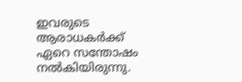ഇവരുടെ ആരാധകർക്ക് ഏറെ സന്തോഷം നൽകിയിരുന്നു.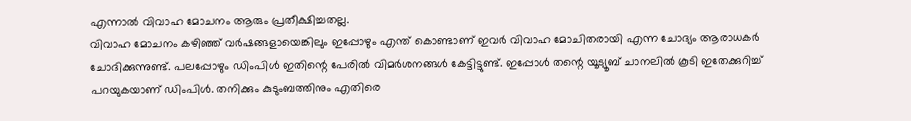എന്നാൽ വിവാഹ മോചനം ആരും പ്രതീക്ഷിച്ചതല്ല.
വിവാഹ മോചനം കഴിഞ്ഞ് വർഷങ്ങളായെങ്കിലും ഇപ്പോഴും എന്ത് കൊണ്ടാണ് ഇവർ വിവാഹ മോചിതരായി എന്ന ചോദ്യം ആരാധകർ ചോദിക്കുന്നുണ്ട്. പലപ്പോഴും ഡിംപിൾ ഇതിന്റെ പേരിൽ വിമർശനങ്ങൾ കേട്ടിട്ടുണ്ട്. ഇപ്പോൾ തന്റെ യൂട്യൂബ് ചാനലിൽ കൂടി ഇതേക്കുറിച്ച് പറയുകയാണ് ഡിംപിൾ. തനിക്കും കുടുംബത്തിനും എതിരെ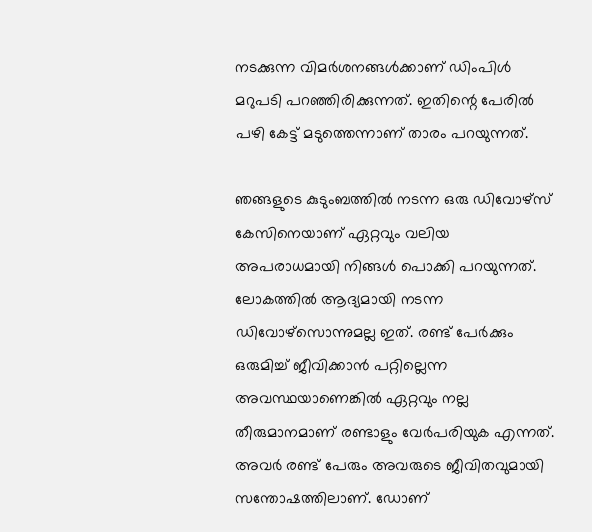നടക്കുന്ന വിമർശനങ്ങൾക്കാണ് ഡിംപിൾ മറുപടി പറഞ്ഞിരിക്കുന്നത്. ഇതിന്റെ പേരിൽ പഴി കേട്ട് മടുത്തെന്നാണ് താരം പറയുന്നത്.

ഞങ്ങളുടെ കുടുംബത്തിൽ നടന്ന ഒരു ഡിവോഴ്സ് കേസിനെയാണ് ഏറ്റവും വലിയ അപരാധമായി നിങ്ങൾ പൊക്കി പറയുന്നത്. ലോകത്തിൽ ആദ്യമായി നടന്ന ഡിവോഴ്സൊന്നുമല്ല ഇത്. രണ്ട് പേർക്കും ഒരുമിച്ച് ജീവിക്കാൻ പറ്റില്ലെന്ന അവസ്ഥയാണെങ്കിൽ ഏറ്റവും നല്ല തീരുമാനമാണ് രണ്ടാളും വേർപരിയുക എന്നത്. അവർ രണ്ട് പേരും അവരുടെ ജീവിതവുമായി സന്തോഷത്തിലാണ്. ഡോണ്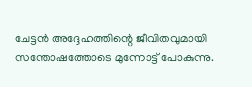ചേട്ടൻ അദ്ദേഹത്തിന്റെ ജീവിതവുമായി സന്തോഷത്തോടെ മുന്നോട്ട് പോകുന്നു.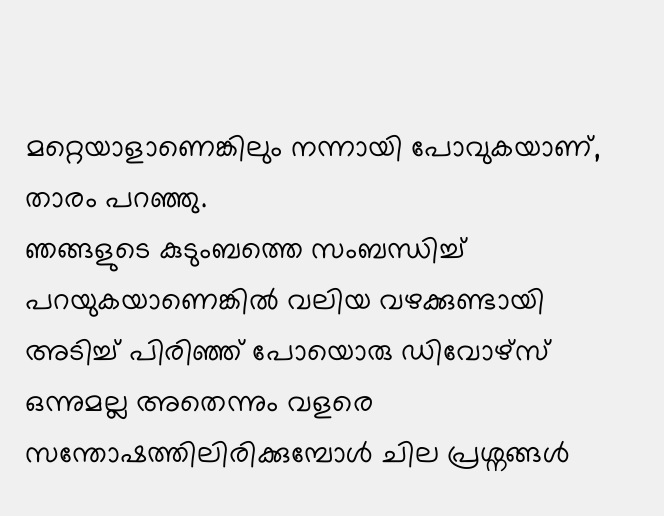മറ്റെയാളാണെങ്കിലും നന്നായി പോവുകയാണ്, താരം പറഞ്ഞു.
ഞങ്ങളുടെ കുടുംബത്തെ സംബന്ധിച്ച് പറയുകയാണെങ്കിൽ വലിയ വഴക്കുണ്ടായി അടിച്ച് പിരിഞ്ഞ് പോയൊരു ഡിവോഴ്സ് ഒന്നുമല്ല അതെന്നും വളരെ സന്തോഷത്തിലിരിക്കുമ്പോൾ ചില പ്രശ്നങ്ങൾ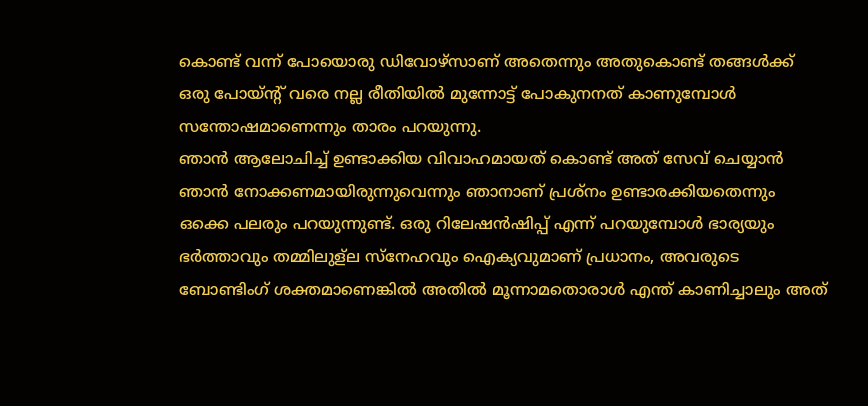കൊണ്ട് വന്ന് പോയൊരു ഡിവോഴ്സാണ് അതെന്നും അതുകൊണ്ട് തങ്ങൾക്ക് ഒരു പോയ്ന്റ് വരെ നല്ല രീതിയിൽ മുന്നോട്ട് പോകുനനത് കാണുമ്പോൾ സന്തോഷമാണെന്നും താരം പറയുന്നു.
ഞാൻ ആലോചിച്ച് ഉണ്ടാക്കിയ വിവാഹമായത് കൊണ്ട് അത് സേവ് ചെയ്യാൻ ഞാൻ നോക്കണമായിരുന്നുവെന്നും ഞാനാണ് പ്രശ്നം ഉണ്ടാരക്കിയതെന്നും ഒക്കെ പലരും പറയുന്നുണ്ട്. ഒരു റിലേഷൻഷിപ്പ് എന്ന് പറയുമ്പോൾ ഭാര്യയും ഭർത്താവും തമ്മിലുള്ല സ്നേഹവും ഐക്യവുമാണ് പ്രധാനം, അവരുടെ ബോണ്ടിംഗ് ശക്തമാണെങ്കിൽ അതിൽ മൂന്നാമതൊരാൾ എന്ത് കാണിച്ചാലും അത്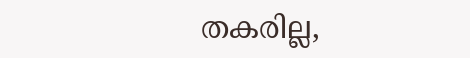തകരില്ല,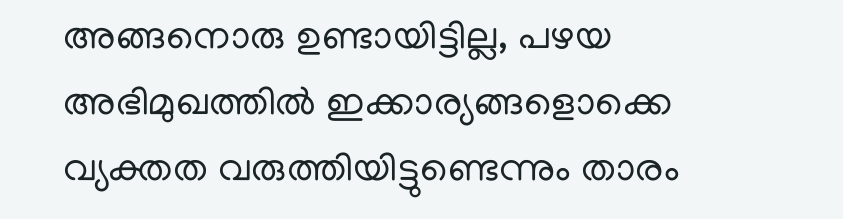അങ്ങനൊരു ഉണ്ടായിട്ടില്ല, പഴയ അഭിമുഖത്തിൽ ഇക്കാര്യങ്ങളൊക്കെ വ്യക്തത വരുത്തിയിട്ടുണ്ടെന്നും താരം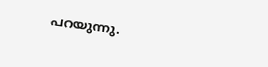പറയുന്നു.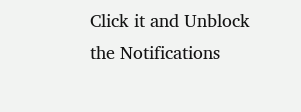Click it and Unblock the Notifications